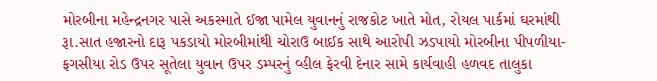મોરબીના મહેન્દ્રનગર પાસે અકસ્માતે ઈજા પામેલ યુવાનનું રાજકોટ ખાતે મોત, રોયલ પાર્કમાં ઘરમાંથી રૂા.સાત હજારનો દારૂ પકડાયો મોરબીમાંથી ચોરાઉ બાઈક સાથે આરોપી ઝડપાયો મોરબીના પીપળીયા-ફગસીયા રોડ ઉપર સૂતેલા યુવાન ઉપર ડમ્પરનું વ્હીલ ફેરવી દેનાર સામે કાર્યવાહી હળવદ તાલુકા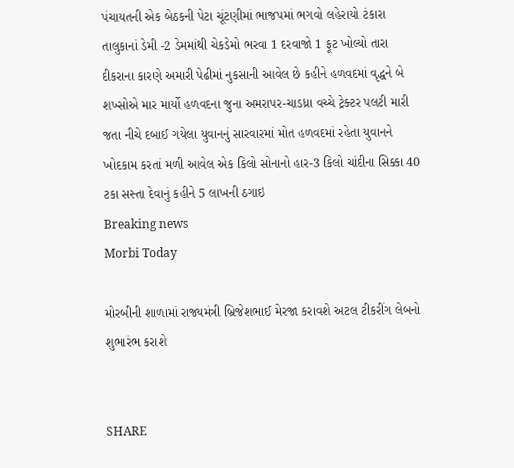પંચાયતની એક બેઠકની પેટા ચૂંટણીમાં ભાજપમાં ભગવો લહેરાયો ટંકારા તાલુકાનાં ડેમી -2 ડેમમાંથી ચેકડેમો ભરવા 1 દરવાજો 1 ફૂટ ખોલ્યો તારા દીકરાના કારણે અમારી પેઢીમાં નુકસાની આવેલ છે કહીને હળવદમાં વૃદ્ધને બે શખ્સોએ માર માર્યો હળવદના જુના અમરાપર-ચાડધ્રા વચ્ચે ટ્રેક્ટર પલટી મારી જતા નીચે દબાઈ ગયેલા યુવાનનું સારવારમાં મોત હળવદમાં રહેતા યુવાનને ખોદકામ કરતાં મળી આવેલ એક કિલો સોનાનો હાર-3 કિલો ચાંદીના સિક્કા 40 ટકા સસ્તા દેવાનું કહીને 5 લાખની ઠગાઇ
Breaking news
Morbi Today

મોરબીની શાળામાં રાજ્યમંત્રી બ્રિજેશભાઈ મેરજા કરાવશે અટલ ટીકરીંગ લેબનો શુભારંભ કરાશે


SHARE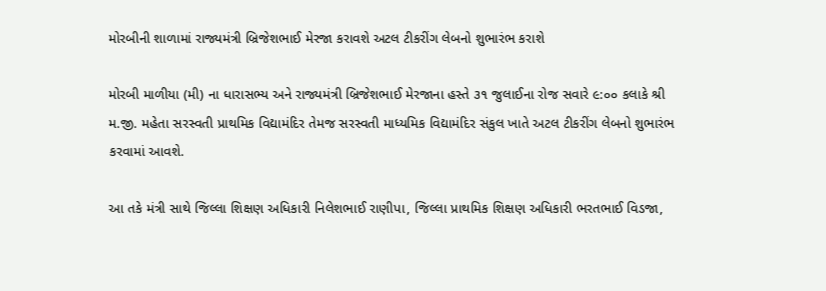મોરબીની શાળામાં રાજ્યમંત્રી બ્રિજેશભાઈ મેરજા કરાવશે અટલ ટીકરીંગ લેબનો શુભારંભ કરાશે

મોરબી માળીયા (મી) ના ધારાસભ્ય અને રાજ્યમંત્રી બ્રિજેશભાઈ મેરજાના હસ્તે ૩૧ જુલાઈના રોજ સવારે ૯:૦૦ કલાકે શ્રી મ.જી. મહેતા સરસ્વતી પ્રાથમિક વિદ્યામંદિર તેમજ સરસ્વતી માધ્યમિક વિદ્યામંદિર સંકુલ ખાતે અટલ ટીકરીંગ લેબનો શુભારંભ કરવામાં આવશે.

આ તકે મંત્રી સાથે જિલ્લા શિક્ષણ અધિકારી નિલેશભાઈ રાણીપા, જિલ્લા પ્રાથમિક શિક્ષણ અધિકારી ભરતભાઈ વિડજા,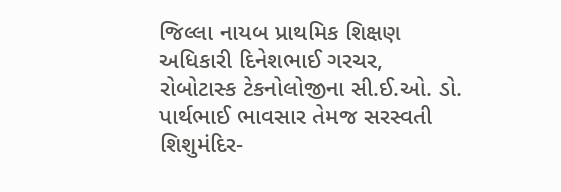જિલ્લા નાયબ પ્રાથમિક શિક્ષણ અધિકારી દિનેશભાઈ ગરચર, રોબોટાસ્ક ટેકનોલોજીના સી.ઈ.ઓ. ડો. પાર્થભાઈ ભાવસાર તેમજ સરસ્વતી શિશુમંદિર-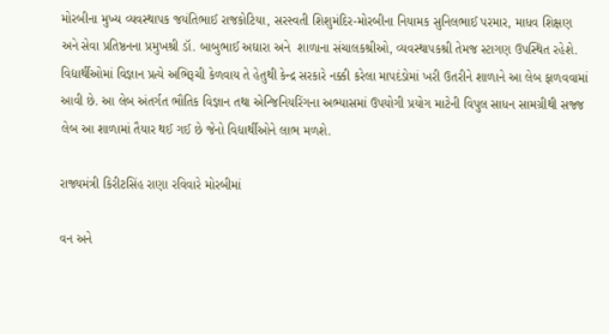મોરબીના મુખ્ય વ્યવસ્થાપક જયંતિભાઈ રાજકોટિયા, સરસ્વતી શિશુમંદિર-મોરબીના નિયામક સુનિલભાઈ પરમાર, માધવ શિક્ષણ અને સેવા પ્રતિષ્ઠનના પ્રમુખશ્રી ડૉ. બાબુભાઈ અઘારા અને  શાળાના સંચાલકશ્રીઓ, વ્યવસ્થાપકશ્રી તેમજ સ્ટાગણ ઉપસ્થિત રહેશે. વિદ્યાર્થીઓમાં વિજ્ઞાન પ્રત્યે અભિરૂચી કેળવાય તે હેતુથી કેન્દ્ર સરકારે નક્કી કરેલા માપદંડોમાં ખરી ઉતરીને શાળાને આ લેબ ફાળવવામાં આવી છે. આ લેબ અંતર્ગત ભૌતિક વિજ્ઞાન તથા એન્જિનિયરિંગના અભ્યાસમાં ઉપયોગી પ્રયોગ માટેની વિપુલ સાધન સામગ્રીથી સજ્જ લેબ આ શાળામાં તૈયાર થઈ ગઈ છે જેનો વિદ્યાર્થીઓને લાભ મળશે.

રાજ્યમંત્રી કિરીટસિંહ રાણા રવિવારે મોરબીમાં

વન અને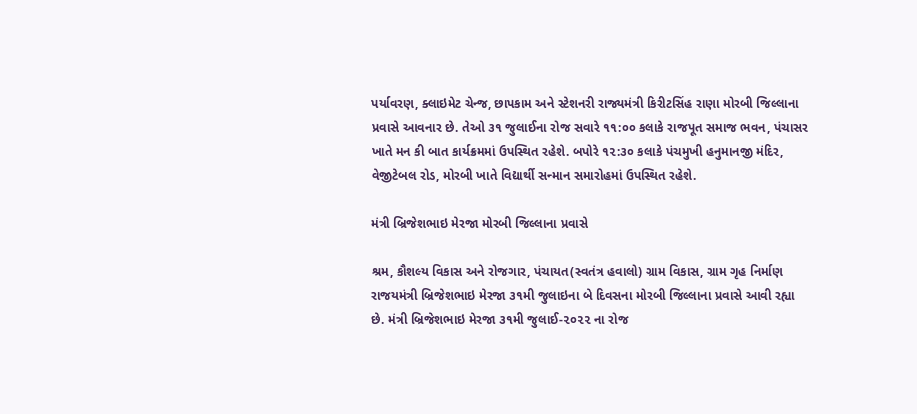પર્યાવરણ, ક્લાઇમેટ ચેન્જ, છાપકામ અને સ્ટેશનરી રાજ્યમંત્રી કિરીટસિંહ રાણા મોરબી જિલ્લાના પ્રવાસે આવનાર છે. તેઓ ૩૧ જુલાઈના રોજ સવારે ૧૧:૦૦ કલાકે રાજપૂત સમાજ ભવન, પંચાસર ખાતે મન કી બાત કાર્યક્રમમાં ઉપસ્થિત રહેશે. બપોરે ૧૨:૩૦ કલાકે પંચમુખી હનુમાનજી મંદિર, વેજીટેબલ રોડ, મોરબી ખાતે વિદ્યાર્થી સન્માન સમારોહમાં ઉપસ્થિત રહેશે.

મંત્રી બ્રિજેશભાઇ મેરજા મોરબી જિલ્લાના પ્રવાસે

શ્રમ, કૌશલ્ય વિકાસ અને રોજગાર, પંચાયત(સ્વતંત્ર હવાલો) ગ્રામ વિકાસ, ગ્રામ ગૃહ નિર્માણ રાજયમંત્રી બ્રિજેશભાઇ મેરજા ૩૧મી જુલાઇના બે દિવસના મોરબી જિલ્લાના પ્રવાસે આવી રહ્યા છે. મંત્રી બ્રિજેશભાઇ મેરજા ૩૧મી જુલાઈ-૨૦૨૨ ના રોજ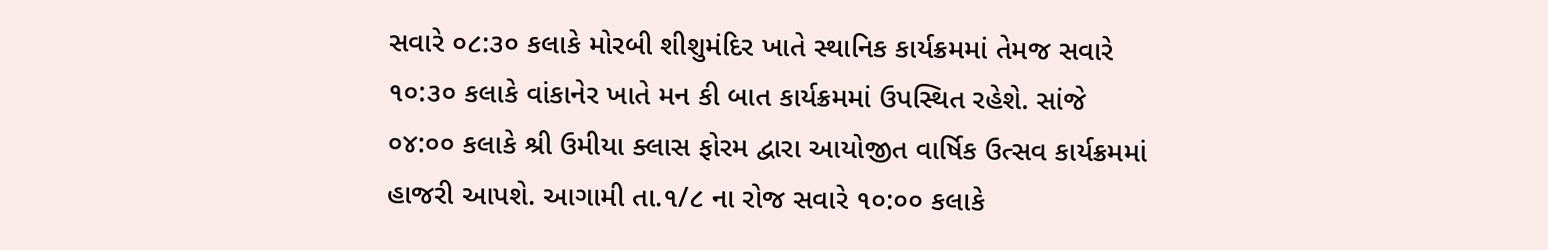સવારે ૦૮:૩૦ કલાકે મોરબી શીશુમંદિર ખાતે સ્થાનિક કાર્યક્રમમાં તેમજ સવારે ૧૦:૩૦ કલાકે વાંકાનેર ખાતે મન કી બાત કાર્યક્રમમાં ઉપસ્થિત રહેશે. સાંજે ૦૪:૦૦ કલાકે શ્રી ઉમીયા ક્લાસ ફોરમ દ્વારા આયોજીત વાર્ષિક ઉત્સવ કાર્યક્રમમાં હાજરી આપશે. આગામી તા.૧/૮ ના રોજ સવારે ૧૦:૦૦ કલાકે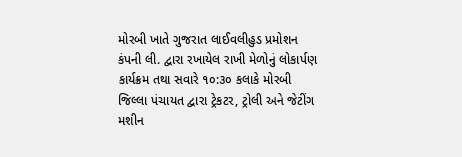મોરબી ખાતે ગુજરાત લાઈવલીહુડ પ્રમોશન કંપની લી. દ્વારા રખાયેલ રાખી મેળોનું લોકાર્પણ કાર્યક્રમ તથા સવારે ૧૦:૩૦ કલાકે મોરબી જિલ્લા પંચાયત દ્વારા ટ્રેકટર, ટ્રોલી અને જેટીંગ મશીન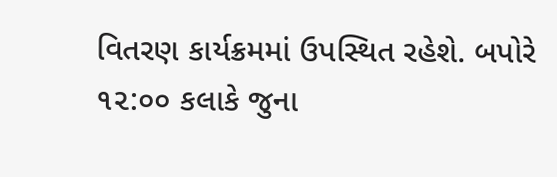વિતરણ કાર્યક્રમમાં ઉપસ્થિત રહેશે. બપોરે ૧૨:૦૦ કલાકે જુના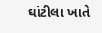ઘાંટીલા ખાતે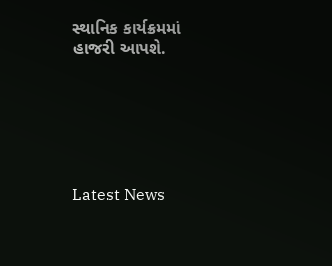સ્થાનિક કાર્યક્રમમાં હાજરી આપશે.






Latest News